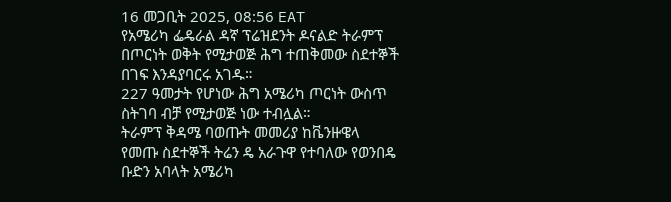16 መጋቢት 2025, 08:56 EAT
የአሜሪካ ፌዴራል ዳኛ ፕሬዝደንት ዶናልድ ትራምፕ በጦርነት ወቅት የሚታወጅ ሕግ ተጠቅመው ስደተኞች በገፍ እንዳያባርሩ አገዱ።
227 ዓመታት የሆነው ሕግ አሜሪካ ጦርነት ውስጥ ስትገባ ብቻ የሚታወጅ ነው ተብሏል።
ትራምፕ ቅዳሜ ባወጡት መመሪያ ከቬንዙዌላ የመጡ ስደተኞች ትሬን ዴ አራጉዋ የተባለው የወንበዴ ቡድን አባላት አሜሪካ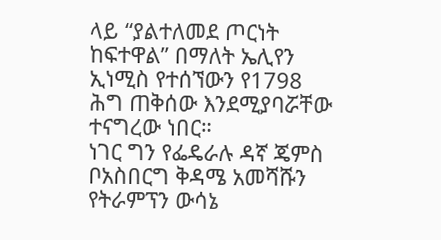ላይ “ያልተለመደ ጦርነት ከፍተዋል” በማለት ኤሊየን ኢነሚስ የተሰኘውን የ1798 ሕግ ጠቅሰው እንደሚያባሯቸው ተናግረው ነበር።
ነገር ግን የፌዴራሉ ዳኛ ጄምስ ቦአስበርግ ቅዳሜ አመሻሹን የትራምፕን ውሳኔ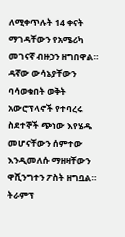ለሚቀጥሉት 14 ቀናት ማገዳቸውን የአሜሪካ መገናኛ ብዙኃን ዘግበዋል።
ዳኛው ውሳኔያቸውን ባሳወቁበት ወቅት አውሮፕላኖች የተባረሩ ስደተኞች ጭነው እየሄዱ መሆናቸውን ሰምተው እንዲመለሱ ማዘዛቸውን ዋሺንግተን ፖስት ዘግቧል።
ትራምፕ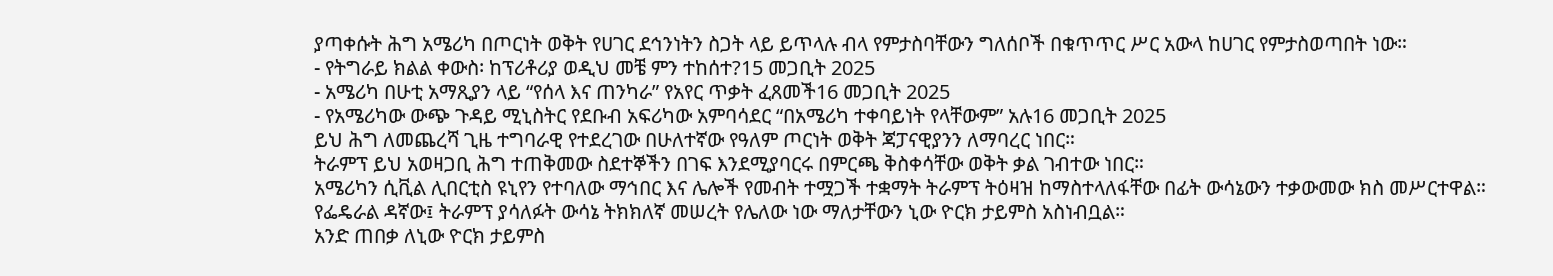ያጣቀሱት ሕግ አሜሪካ በጦርነት ወቅት የሀገር ደኅንነትን ስጋት ላይ ይጥላሉ ብላ የምታስባቸውን ግለሰቦች በቁጥጥር ሥር አውላ ከሀገር የምታስወጣበት ነው።
- የትግራይ ክልል ቀውስ፡ ከፕሪቶሪያ ወዲህ መቼ ምን ተከሰተ?15 መጋቢት 2025
- አሜሪካ በሁቲ አማጺያን ላይ “የሰላ እና ጠንካራ” የአየር ጥቃት ፈጸመች16 መጋቢት 2025
- የአሜሪካው ውጭ ጉዳይ ሚኒስትር የደቡብ አፍሪካው አምባሳደር “በአሜሪካ ተቀባይነት የላቸውም” አሉ16 መጋቢት 2025
ይህ ሕግ ለመጨረሻ ጊዜ ተግባራዊ የተደረገው በሁለተኛው የዓለም ጦርነት ወቅት ጃፓናዊያንን ለማባረር ነበር።
ትራምፕ ይህ አወዛጋቢ ሕግ ተጠቅመው ስደተኞችን በገፍ እንደሚያባርሩ በምርጫ ቅስቀሳቸው ወቅት ቃል ገብተው ነበር።
አሜሪካን ሲቪል ሊበርቲስ ዩኒየን የተባለው ማኅበር እና ሌሎች የመብት ተሟጋች ተቋማት ትራምፕ ትዕዛዝ ከማስተላለፋቸው በፊት ውሳኔውን ተቃውመው ክስ መሥርተዋል።
የፌዴራል ዳኛው፤ ትራምፕ ያሳለፉት ውሳኔ ትክክለኛ መሠረት የሌለው ነው ማለታቸውን ኒው ዮርክ ታይምስ አስነብቧል።
አንድ ጠበቃ ለኒው ዮርክ ታይምስ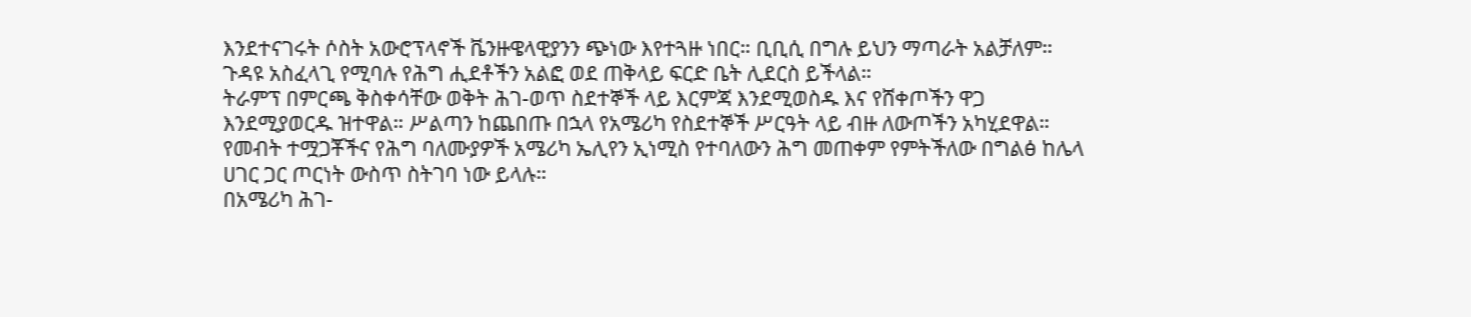እንደተናገሩት ሶስት አውሮፕላኖች ቬንዙዌላዊያንን ጭነው እየተጓዙ ነበር። ቢቢሲ በግሉ ይህን ማጣራት አልቻለም።
ጉዳዩ አስፈላጊ የሚባሉ የሕግ ሒደቶችን አልፎ ወደ ጠቅላይ ፍርድ ቤት ሊደርስ ይችላል።
ትራምፕ በምርጫ ቅስቀሳቸው ወቅት ሕገ-ወጥ ስደተኞች ላይ እርምጃ እንደሚወስዱ እና የሸቀጦችን ዋጋ እንደሚያወርዱ ዝተዋል። ሥልጣን ከጨበጡ በኋላ የአሜሪካ የስደተኞች ሥርዓት ላይ ብዙ ለውጦችን አካሂደዋል።
የመብት ተሟጋቾችና የሕግ ባለሙያዎች አሜሪካ ኤሊየን ኢነሚስ የተባለውን ሕግ መጠቀም የምትችለው በግልፅ ከሌላ ሀገር ጋር ጦርነት ውስጥ ስትገባ ነው ይላሉ።
በአሜሪካ ሕገ-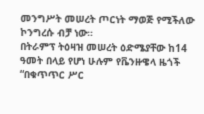መንግሥት መሠረት ጦርነት ማወጅ የሚችለው ኮንግረሱ ብቻ ነው።
በትራምፕ ትዕዛዝ መሠረት ዕድሜያቸው ከ14 ዓመት በላይ የሆነ ሁሉም የቬንዙዌላ ዜጎች “በቁጥጥር ሥር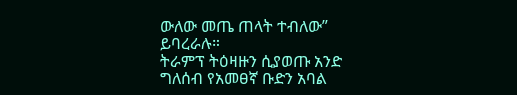ውለው መጤ ጠላት ተብለው” ይባረራሉ።
ትራምፕ ትዕዛዙን ሲያወጡ አንድ ግለሰብ የአመፀኛ ቡድን አባል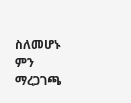ስለመሆኑ ምን ማረጋገጫ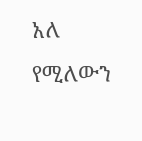አለ የሚለውን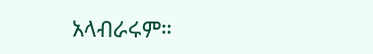አላብራሩም።